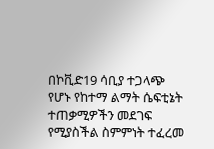በኮቪድ19 ሳቢያ ተጋላጭ የሆኑ የከተማ ልማት ሴፍቲኔት ተጠቃሚዎችን መደገፍ የሚያስችል ስምምነት ተፈረመ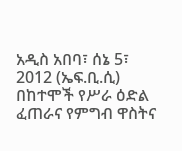አዲስ አበባ፣ ሰኔ 5፣ 2012 (ኤፍ.ቢ.ሲ) በከተሞች የሥራ ዕድል ፈጠራና የምግብ ዋስትና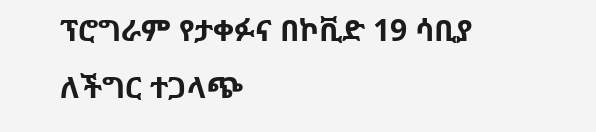ፕሮግራም የታቀፉና በኮቪድ 19 ሳቢያ ለችግር ተጋላጭ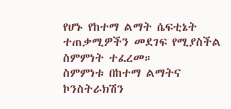የሆኑ የከተማ ልማት ሴፍቲኔት ተጠቃሚዎችን መደገፍ የሚያስችል ስምምነት ተፈረመ።
ስምምነቱ በከተማ ልማትና ኮንስትራክሽን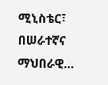ሚኒስቴር፣ በሠራተኛና ማህበራዊ…